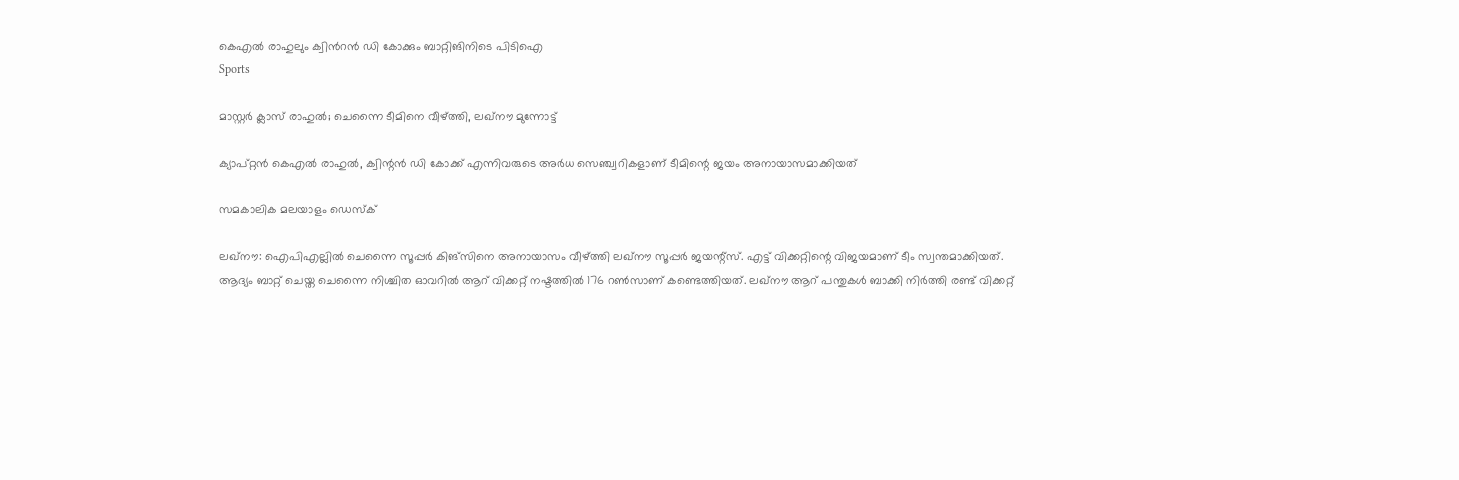കെഎല്‍ രാഹുലും ക്വിന്‍റന്‍ ഡി കോക്കും ബാറ്റിങിനിടെ പിടിഐ
Sports

മാസ്റ്റര്‍ ക്ലാസ് രാഹുല്‍; ചെന്നൈ ടീമിനെ വീഴ്ത്തി, ലഖ്‌നൗ മുന്നോട്ട്

ക്യാപ്റ്റന്‍ കെഎല്‍ രാഹുല്‍, ക്വിന്റന്‍ ഡി കോക്ക് എന്നിവരുടെ അര്‍ധ സെഞ്ച്വറികളാണ് ടീമിന്റെ ജയം അനായാസമാക്കിയത്

സമകാലിക മലയാളം ഡെസ്ക്

ലഖ്നൗ: ഐപിഎല്ലില്‍ ചെന്നൈ സൂപ്പര്‍ കിങ്‌സിനെ അനായാസം വീഴ്ത്തി ലഖ്‌നൗ സൂപ്പര്‍ ജയന്റ്‌സ്. എട്ട് വിക്കറ്റിന്റെ വിജയമാണ് ടീം സ്വന്തമാക്കിയത്. ആദ്യം ബാറ്റ് ചെയ്ത ചെന്നൈ നിശ്ചിത ഓവറില്‍ ആറ് വിക്കറ്റ് നഷ്ടത്തില്‍ 176 റണ്‍സാണ് കണ്ടെത്തിയത്. ലഖ്‌നൗ ആറ് പന്തുകള്‍ ബാക്കി നിര്‍ത്തി രണ്ട് വിക്കറ്റ്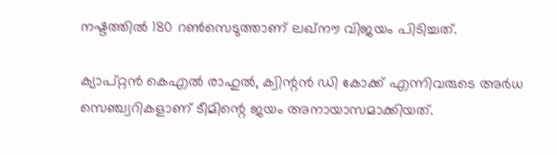നഷ്ടത്തില്‍ 180 റണ്‍സെടുത്താണ് ലഖ്‌നൗ വിജയം പിടിച്ചത്.

ക്യാപ്റ്റന്‍ കെഎല്‍ രാഹുല്‍, ക്വിന്റന്‍ ഡി കോക്ക് എന്നിവരുടെ അര്‍ധ സെഞ്ച്വറികളാണ് ടീമിന്റെ ജയം അനായാസമാക്കിയത്.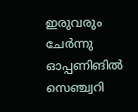ഇരുവരും ചേര്‍ന്നു ഓപ്പണിങില്‍ സെഞ്ച്വറി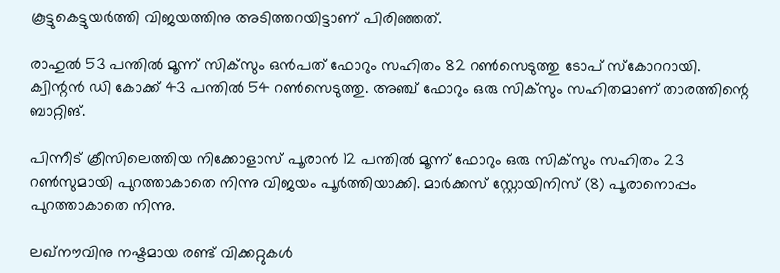കൂട്ടുകെട്ടുയര്‍ത്തി വിജയത്തിനു അടിത്തറയിട്ടാണ് പിരിഞ്ഞത്.

രാഹുല്‍ 53 പന്തില്‍ മൂന്ന് സിക്‌സും ഒന്‍പത് ഫോറും സഹിതം 82 റണ്‍സെടുത്തു ടോപ് സ്‌കോററായി. ക്വിന്റന്‍ ഡി കോക്ക് 43 പന്തില്‍ 54 റണ്‍സെടുത്തു. അഞ്ച് ഫോറും ഒരു സിക്‌സും സഹിതമാണ് താരത്തിന്റെ ബാറ്റിങ്.

പിന്നീട് ക്രീസിലെത്തിയ നിക്കോളാസ് പൂരാന്‍ 12 പന്തില്‍ മൂന്ന് ഫോറും ഒരു സിക്‌സും സഹിതം 23 റണ്‍സുമായി പുറത്താകാതെ നിന്നു വിജയം പൂര്‍ത്തിയാക്കി. മാര്‍ക്കസ് സ്റ്റോയിനിസ് (8) പൂരാനൊപ്പം പുറത്താകാതെ നിന്നു.

ലഖ്‌നൗവിനു നഷ്ടമായ രണ്ട് വിക്കറ്റുകള്‍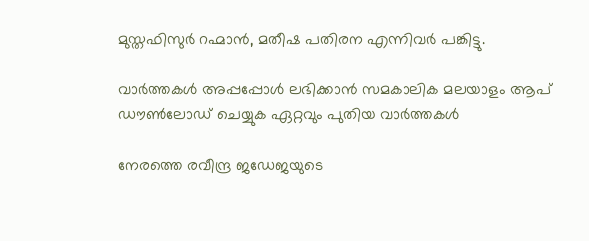മുസ്തഫിസുര്‍ റഹ്മാന്‍, മതീഷ പതിരന എന്നിവര്‍ പങ്കിട്ടു.

വാര്‍ത്തകള്‍ അപ്പപ്പോള്‍ ലഭിക്കാന്‍ സമകാലിക മലയാളം ആപ് ഡൗണ്‍ലോഡ് ചെയ്യുക ഏറ്റവും പുതിയ വാര്‍ത്തകള്‍

നേരത്തെ രവീന്ദ്ര ജഡേജയുടെ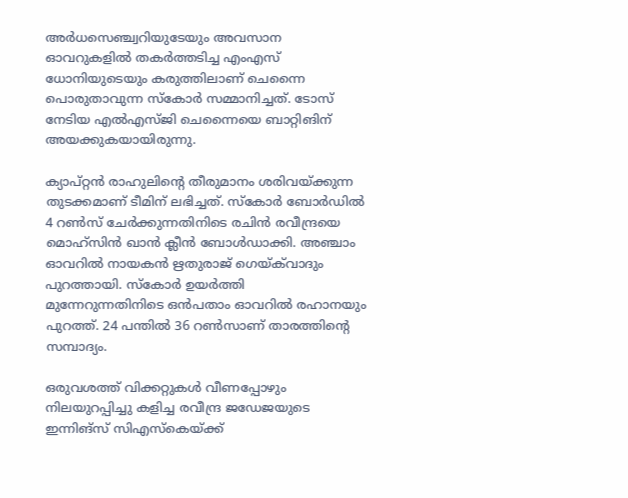അര്‍ധസെഞ്ച്വറിയുടേയും അവസാന ഓവറുകളില്‍ തകര്‍ത്തടിച്ച എംഎസ് ധോനിയുടെയും കരുത്തിലാണ് ചെന്നൈ പൊരുതാവുന്ന സ്‌കോര്‍ സമ്മാനിച്ചത്. ടോസ് നേടിയ എല്‍എസ്ജി ചെന്നൈയെ ബാറ്റിങിന് അയക്കുകയായിരുന്നു.

ക്യാപ്റ്റന്‍ രാഹുലിന്റെ തീരുമാനം ശരിവയ്ക്കുന്ന തുടക്കമാണ് ടീമിന് ലഭിച്ചത്. സ്‌കോര്‍ ബോര്‍ഡില്‍ 4 റണ്‍സ് ചേര്‍ക്കുന്നതിനിടെ രചിന്‍ രവീന്ദ്രയെ മൊഹ്സിന്‍ ഖാന്‍ ക്ലീന്‍ ബോള്‍ഡാക്കി. അഞ്ചാം ഓവറില്‍ നായകന്‍ ഋതുരാജ് ഗെയ്ക്‌വാദും പുറത്തായി. സ്‌കോര്‍ ഉയര്‍ത്തി മുന്നേറുന്നതിനിടെ ഒന്‍പതാം ഓവറില്‍ രഹാനയും പുറത്ത്. 24 പന്തില്‍ 36 റണ്‍സാണ് താരത്തിന്റെ സമ്പാദ്യം.

ഒരുവശത്ത് വിക്കറ്റുകള്‍ വീണപ്പോഴും നിലയുറപ്പിച്ചു കളിച്ച രവീന്ദ്ര ജഡേജയുടെ ഇന്നിങ്സ് സിഎസ്‌കെയ്ക്ക്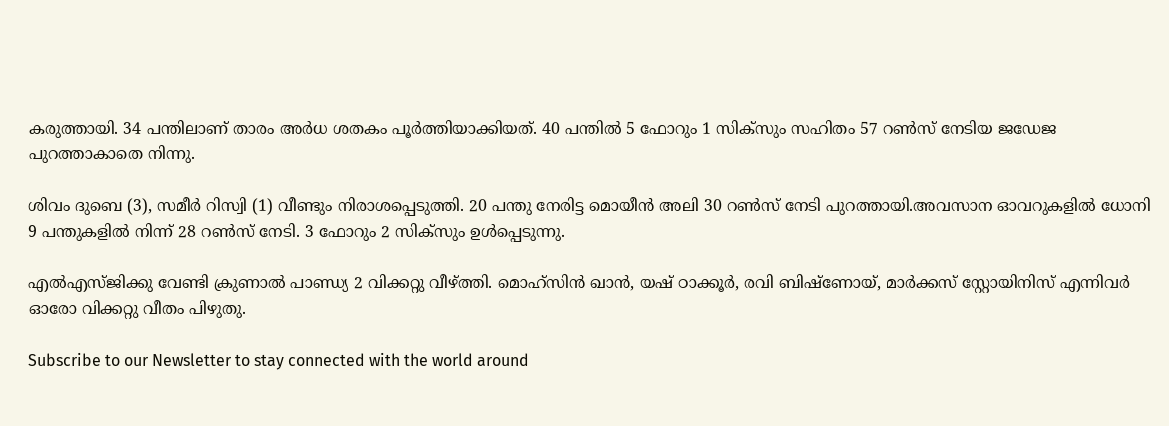കരുത്തായി. 34 പന്തിലാണ് താരം അര്‍ധ ശതകം പൂര്‍ത്തിയാക്കിയത്. 40 പന്തില്‍ 5 ഫോറും 1 സിക്സും സഹിതം 57 റണ്‍സ് നേടിയ ജഡേജ പുറത്താകാതെ നിന്നു.

ശിവം ദുബെ (3), സമീര്‍ റിസ്വി (1) വീണ്ടും നിരാശപ്പെടുത്തി. 20 പന്തു നേരിട്ട മൊയീന്‍ അലി 30 റണ്‍സ് നേടി പുറത്തായി.അവസാന ഓവറുകളില്‍ ധോനി 9 പന്തുകളില്‍ നിന്ന് 28 റണ്‍സ് നേടി. 3 ഫോറും 2 സിക്സും ഉള്‍പ്പെടുന്നു.

എല്‍എസ്ജിക്കു വേണ്ടി ക്രുണാല്‍ പാണ്ഡ്യ 2 വിക്കറ്റു വീഴ്ത്തി. മൊഹ്സിന്‍ ഖാന്‍, യഷ് ഠാക്കൂര്‍, രവി ബിഷ്ണോയ്, മാര്‍ക്കസ് സ്റ്റോയിനിസ് എന്നിവര്‍ ഓരോ വിക്കറ്റു വീതം പിഴുതു.

Subscribe to our Newsletter to stay connected with the world around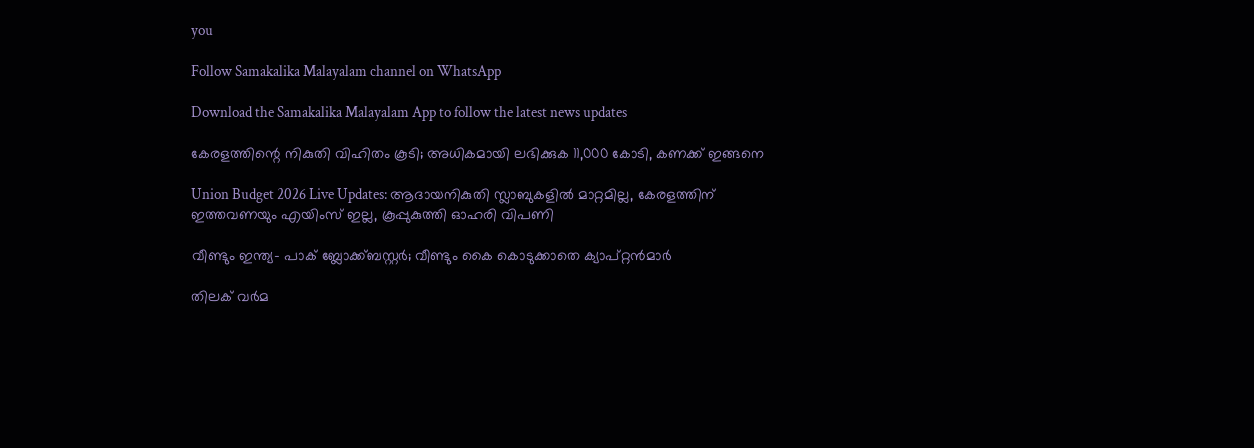you

Follow Samakalika Malayalam channel on WhatsApp

Download the Samakalika Malayalam App to follow the latest news updates

കേരളത്തിന്റെ നികുതി വിഹിതം കൂടി; അധികമായി ലഭിക്കുക 11,000 കോടി, കണക്ക് ഇങ്ങനെ

Union Budget 2026 Live Updates: ആദായനികുതി സ്ലാബുകളില്‍ മാറ്റമില്ല, കേരളത്തിന് ഇത്തവണയും എയിംസ് ഇല്ല, കൂപ്പുകുത്തി ഓഹരി വിപണി

വീണ്ടും ഇന്ത്യ- പാക് ബ്ലോക്ക്ബസ്റ്റര്‍; വീണ്ടും കൈ കൊടുക്കാതെ ക്യാപ്റ്റന്‍മാര്‍

തിലക് വർമ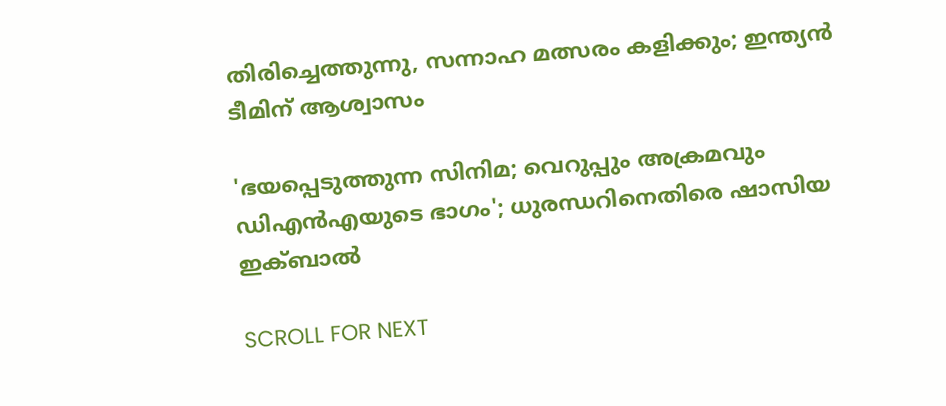തിരിച്ചെത്തുന്നു, സന്നാഹ മത്സരം കളിക്കും; ഇന്ത്യൻ ടീമിന് ആശ്വാസം

'ഭയപ്പെടുത്തുന്ന സിനിമ; വെറുപ്പും അക്രമവും ഡിഎന്‍എയുടെ ഭാഗം'; ധുരന്ധറിനെതിരെ ഷാസിയ ഇക്ബാല്‍

SCROLL FOR NEXT